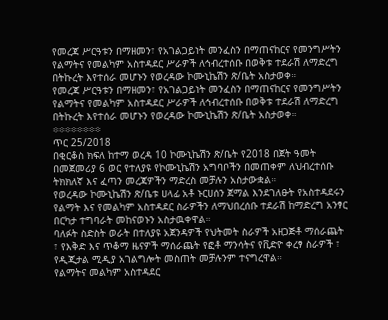የመረጃ ሥርዓቱን በማዘመን፣ የአገልጋይነት መንፈስን በማጠናከርና የመንግሥትን የልማትና የመልካም አስተዳደር ሥራዎች ለኅብረተሰቡ በወቅቱ ተደራሽ ለማድረግ በትኩረት እየተሰራ መሆኑን የወረዳው ኮሙኒኬሽን ጽ/ቤት አስታወቀ።
የመረጃ ሥርዓቱን በማዘመን፣ የአገልጋይነት መንፈስን በማጠናከርና የመንግሥትን የልማትና የመልካም አስተዳደር ሥራዎች ለኅብረተሰቡ በወቅቱ ተደራሽ ለማድረግ በትኩረት እየተሰራ መሆኑን የወረዳው ኮሙኒኬሽን ጽ/ቤት አስታወቀ።
፨፨፨፨፨፨፨፨
ጥር 25/2018
በቂርቆስ ክፍለ ከተማ ወረዳ 10 ኮሙኒኬሽን ጽ/ቤት የ2018 በጀት ዓመት በመጀመሪያ 6 ወር የተለያዩ የኮሙኒኬሽን አግባቦችን በመጠቀም ለህብረተሰቡ ትክክለኛ እና ፈጣን መረጃዎችን ማድረስ መቻሉን አስታውቋል።
የወረዳው ኮሙኒኬሽን ጽ/ቤቱ ሀላፊ አቶ ኑርሀሰን ጀማል እንደገለፁት የአስተዳደሩን የልማት እና የመልካም አስተዳደር ስራዎችን ለማህበረሰቡ ተደራሽ ከማድረግ አንፃር በርካታ ተግባራት መከናወኑን አስታዉቀዋል።
ባለፉት ስድስት ወራት በተለያዩ አጀንዳዎች የህትመት ስራዎች አዘጋጅቶ ማሰራጨት ፣ የእቅድ እና ጥቆማ ዜናዎች ማሰራጨት የፎቶ ማንሳትና የቪድዮ ቀረፃ ስራዎች ፣ የዲጂታል ሚዲያ አገልግሎት መስጠት መቻሉንም ተናግረዋል።
የልማትና መልካም አስተዳደር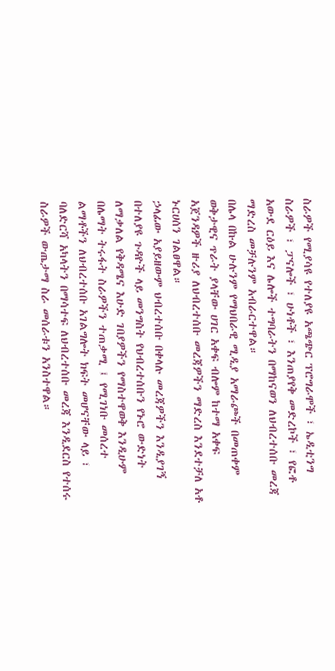ስራዎች የሚያሳዩ የተለያዩ አጫጭር ፕሮግራሞች ፣ ኤዲቲንግ ስራዎች ፣ ፓናሎች ፣ ሁነቶች ፣ እንጠያየቅ መድረኮች ፣ የፎቶ አውደ ርዕይ እና ሌሎች ተግባራትን በማከናወን ለህብረተሰቡ መረጃ ማድረስ መቻሉንም አብራርተዋል።
በሌላ በኩል ሁሉንም የማህበራዊ ሚዲያ አማራጮች በመጠቀም ወቅታዊና ጥራት ያላቸው ሀገር አቀፍ ብሎም ከተማ አቀፍ አጀንዳዎች ዙሪያ ለህብረተሰቡ መረጃዎችን ማድረስ እንደተቻለ አቶ ኑርሀሰን ገልፀዋል።
ኃላፊው አያይዘውም ህብረተሰቡ በቀላሉ መረጃዎችን እንዲያገኝ በተለያዩ ጉዳዮች ላይ መንግስት የህብረተሰቡን የኑሮ ውድነት ለማቃለል የቅዳሜና እሁድ ገበያዎችን የማስተዋወቅ እንዲሁም በሌማት ትሩፋት ስራዎችን ተጠቃሚ ፤ የሚገነቡ መሰረተ ልማቶችን ለህብረተሰቡ አገልግሎት ክፍት መሆናቸው ላይ ፣ ባለድርሻ አካላትን በማሳተፍ ለህብረተሰቡ መረጃ እንዲደርስ የተሰሩ ስራዎች ውጤታማ ስራ መሰራቱን አንስተዋል።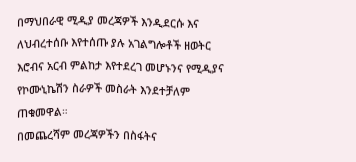በማህበራዊ ሚዲያ መረጃዎች እንዲደርሱ እና ለህብረተሰቡ እየተሰጡ ያሉ አገልግሎቶች ዘወትር እሮብና አርብ ምልከታ እየተደረገ መሆኑንና የሚዲያና የኮሙኒኬሽን ስራዎች መስራት እንደተቻለም ጠቁመዋል።
በመጨረሻም መረጃዎችን በስፋትና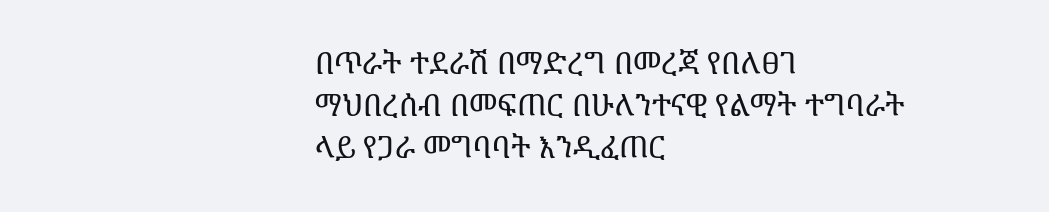በጥራት ተደራሽ በማድረግ በመረጃ የበለፀገ ማህበረሰብ በመፍጠር በሁለንተናዊ የልማት ተግባራት ላይ የጋራ መግባባት እንዲፈጠር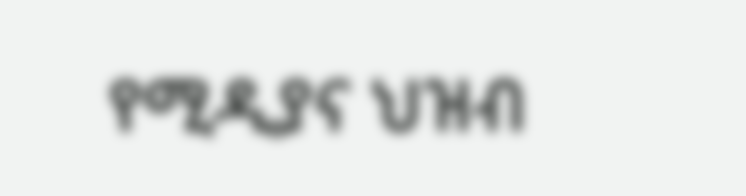የሚዲያና ህዝብ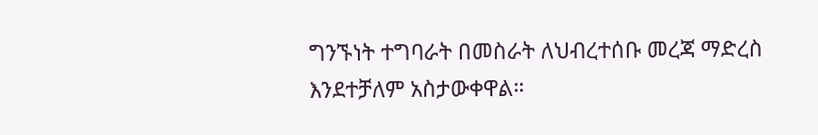ግንኙነት ተግባራት በመስራት ለህብረተሰቡ መረጃ ማድረስ እንደተቻለም አስታውቀዋል።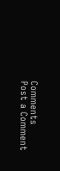Comments
Post a Comment